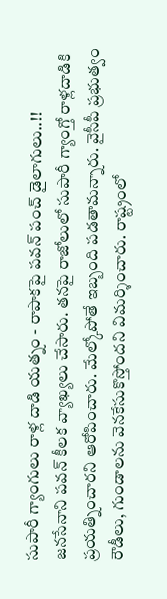సుపారీ గ్యాంగులు రాళ్ల దాడి యత్నం - రాపాకపై పవన్ పంచ్ డైలాగులు..!!
జనసేనాని పవన్ కీలక వ్యాఖ్యలు చేసారు. తనపై రాజోలులో సుపారీ గ్యాంగ్తో రాళ్లదాడికి ప్రయత్నించారని ఆరోపించారు. మేల్కోపోతే ఇబ్బంది పడతామన్నారు. వైసీపీ ప్రభుత్వం రౌడీలు, గుండాలను వెనకేసుకొస్తోందని విమర్శించారు. రాష్ట్రంలో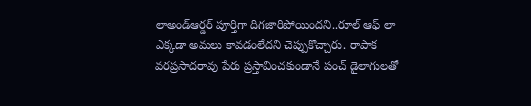లాఅండ్ఆర్డర్ పూర్తిగా దిగజారిపోయిందని..రూల్ ఆఫ్ లా ఎక్కడా అమలు కావడంలేదని చెప్పుకొచ్చారు. రాపాక వరప్రసాదరావు పేరు ప్రస్తావించకుండానే పంచ్ డైలాగులతో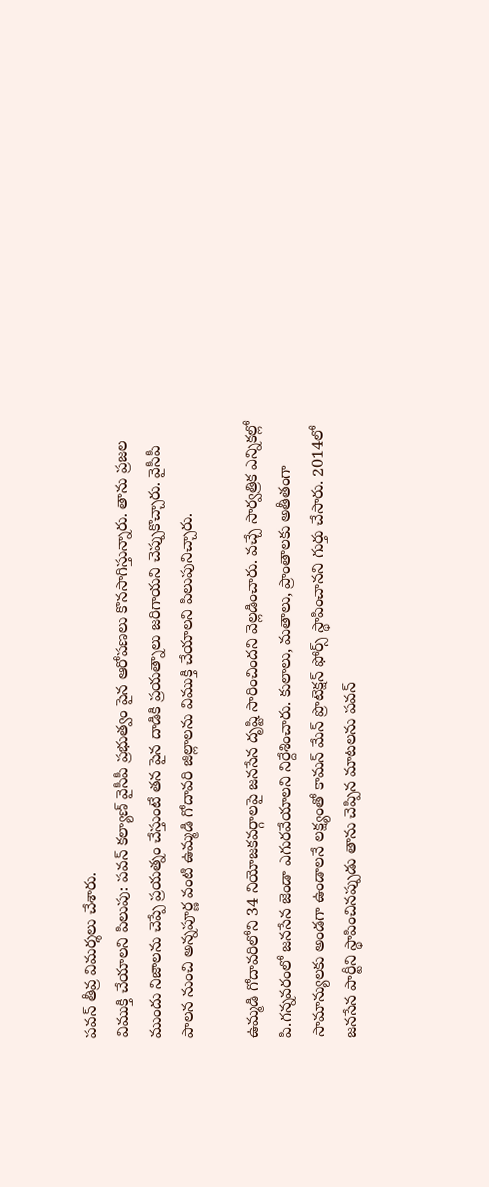పవన్ తీవ్ర విమర్శలు చేశారు.
విముక్తి చేయాలని పిలుపు: పవన్ కల్యాణ్ వైసీపీ ప్రభుత్వం పైన ఆరోపణలు కొనసాగిస్తున్నారు. తాను ప్రజల ముందు నిజాలను చెప్పే ప్రయత్నం చేస్తుంటే తన పైన దాడికి ప్రయత్నాలు జరిగాయని చెప్పుకొచ్చారు. వైసీపీ పాలన నుంచి అన్నపూర్ణ వంటి ఉమ్మడి గోదావరి జిల్లాలను విముక్తి చేయాలని పిలుపునిచ్చారు.

ఉమ్మడి గోదావరిలోని 34 నియోజకవర్గాలపై జనసేన దృష్టి సారించిందని వెల్లడించారు. వచ్చే సార్వత్రిక ఎన్నికల్లో పి.గన్నవరంలో జనసేన జెండా ఎగురవేయాలని నిర్దేశించారు. కులాలు, మతాలు, ప్రాంతాలకు అతీతంగా సామాన్యులకు అండగా ఉండాలనే లక్ష్యంతో కామన్ మేన్ ప్రొటెక్షన్ ఫోర్స్ స్థాపించానని గుర్తు చేసారు. 2014లో జనసేన పార్టీని స్థాపించినప్పుడు తాను చెప్పిన మాటలను పవన్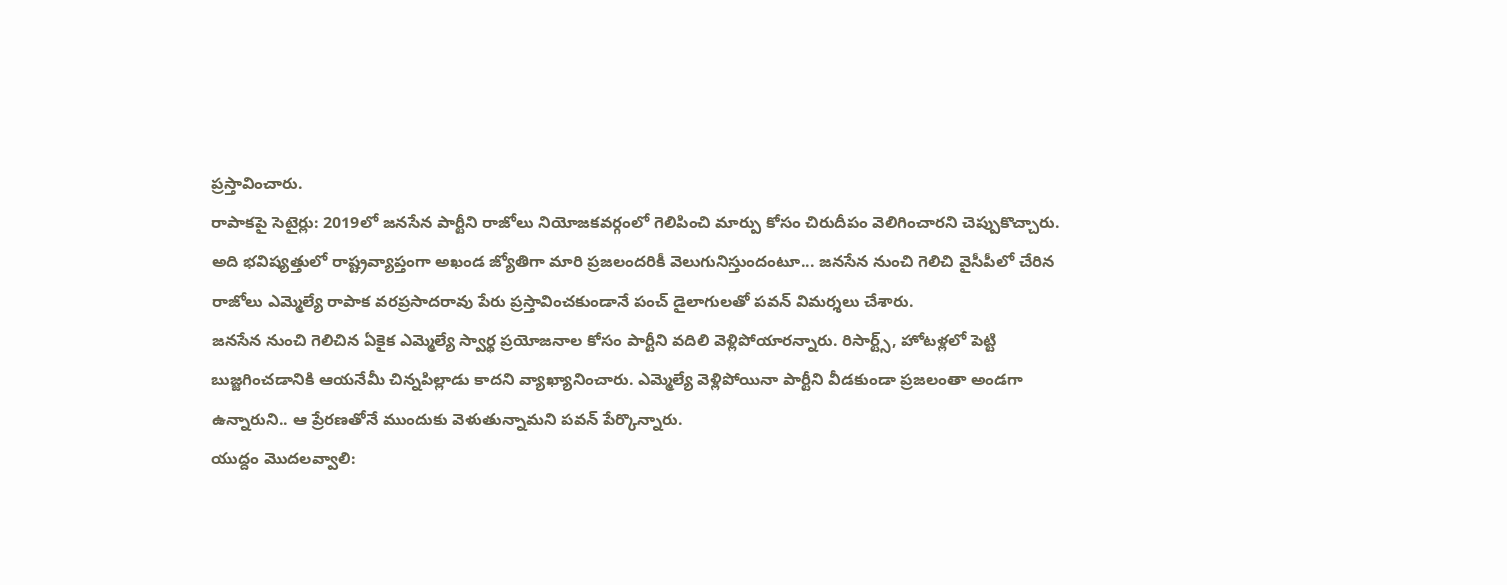ప్రస్తావించారు.
రాపాకపై సెటైర్లు: 2019లో జనసేన పార్టీని రాజోలు నియోజకవర్గంలో గెలిపించి మార్పు కోసం చిరుదీపం వెలిగించారని చెప్పుకొచ్చారు. అది భవిష్యత్తులో రాష్ట్రవ్యాప్తంగా అఖండ జ్యోతిగా మారి ప్రజలందరికీ వెలుగునిస్తుందంటూ... జనసేన నుంచి గెలిచి వైసీపీలో చేరిన రాజోలు ఎమ్మెల్యే రాపాక వరప్రసాదరావు పేరు ప్రస్తావించకుండానే పంచ్ డైలాగులతో పవన్ విమర్శలు చేశారు.
జనసేన నుంచి గెలిచిన ఏకైక ఎమ్మెల్యే స్వార్థ ప్రయోజనాల కోసం పార్టీని వదిలి వెళ్లిపోయారన్నారు. రిసార్ట్స్, హోటళ్లలో పెట్టి బుజ్జగించడానికి ఆయనేమీ చిన్నపిల్లాడు కాదని వ్యాఖ్యానించారు. ఎమ్మెల్యే వెళ్లిపోయినా పార్టీని వీడకుండా ప్రజలంతా అండగా ఉన్నారుని.. ఆ ప్రేరణతోనే ముందుకు వెళుతున్నామని పవన్ పేర్కొన్నారు.
యుద్దం మొదలవ్వాలి: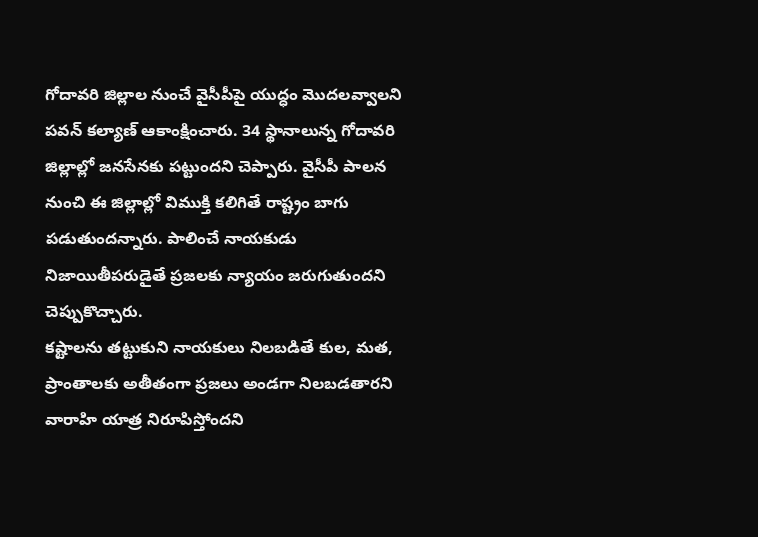గోదావరి జిల్లాల నుంచే వైసీపీపై యుద్ధం మొదలవ్వాలని పవన్ కల్యాణ్ ఆకాంక్షించారు. 34 స్థానాలున్న గోదావరి జిల్లాల్లో జనసేనకు పట్టుందని చెప్పారు. వైసీపీ పాలన నుంచి ఈ జిల్లాల్లో విముక్తి కలిగితే రాష్ట్రం బాగు పడుతుందన్నారు. పాలించే నాయకుడు నిజాయితీపరుడైతే ప్రజలకు న్యాయం జరుగుతుందని చెప్పుకొచ్చారు.
కష్టాలను తట్టుకుని నాయకులు నిలబడితే కుల, మత, ప్రాంతాలకు అతీతంగా ప్రజలు అండగా నిలబడతారని వారాహి యాత్ర నిరూపిస్తోందని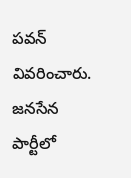పవన్ వివరించారు. జనసేన పార్టీలో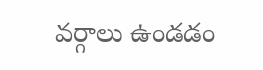వర్గాలు ఉండడం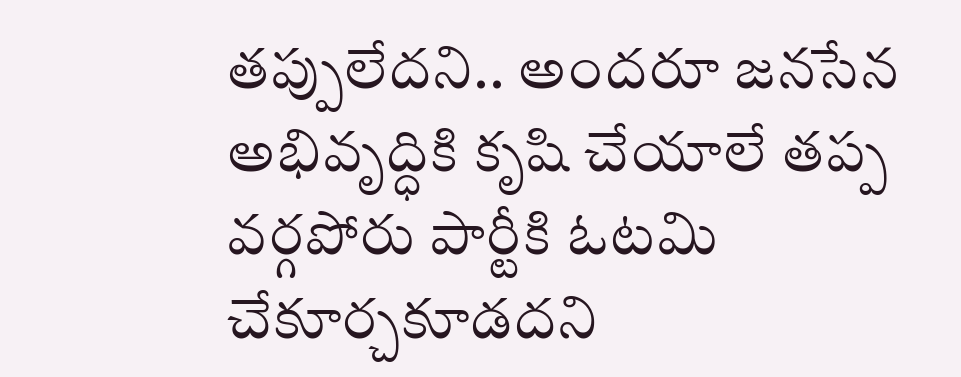తప్పులేదని.. అందరూ జనసేన అభివృద్ధికి కృషి చేయాలే తప్ప వర్గపోరు పార్టీకి ఓటమి చేకూర్చకూడదని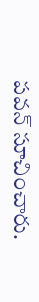పవన్ సూచించారు.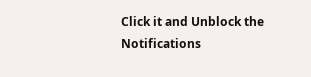Click it and Unblock the Notifications